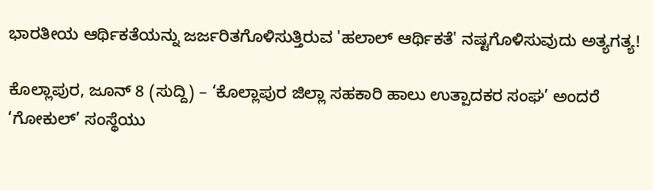ಭಾರತೀಯ ಆರ್ಥಿಕತೆಯನ್ನು ಜರ್ಜರಿತಗೊಳಿಸುತ್ತಿರುವ 'ಹಲಾಲ್ ಆರ್ಥಿಕತೆ' ನಷ್ಟಗೊಳಿಸುವುದು ಅತ್ಯಗತ್ಯ!

ಕೊಲ್ಲಾಪುರ, ಜೂನ್ 8 (ಸುದ್ದಿ) – ‘ಕೊಲ್ಲಾಪುರ ಜಿಲ್ಲಾ ಸಹಕಾರಿ ಹಾಲು ಉತ್ಪಾದಕರ ಸಂಘ’ ಅಂದರೆ ‘ಗೋಕುಲ್’ ಸಂಸ್ಥೆಯು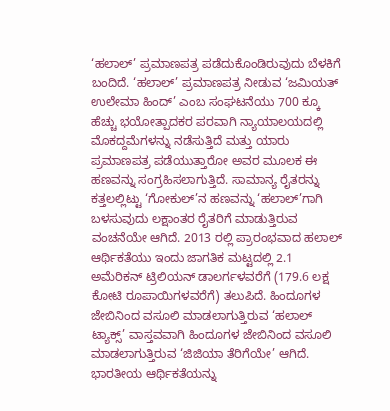‘ಹಲಾಲ್’ ಪ್ರಮಾಣಪತ್ರ ಪಡೆದುಕೊಂಡಿರುವುದು ಬೆಳಕಿಗೆ ಬಂದಿದೆ. ‘ಹಲಾಲ್’ ಪ್ರಮಾಣಪತ್ರ ನೀಡುವ ‘ಜಮಿಯತ್ ಉಲೇಮಾ ಹಿಂದ್’ ಎಂಬ ಸಂಘಟನೆಯು 700 ಕ್ಕೂ ಹೆಚ್ಚು ಭಯೋತ್ಪಾದಕರ ಪರವಾಗಿ ನ್ಯಾಯಾಲಯದಲ್ಲಿ ಮೊಕದ್ದಮೆಗಳನ್ನು ನಡೆಸುತ್ತಿದೆ ಮತ್ತು ಯಾರು ಪ್ರಮಾಣಪತ್ರ ಪಡೆಯುತ್ತಾರೋ ಅವರ ಮೂಲಕ ಈ ಹಣವನ್ನು ಸಂಗ್ರಹಿಸಲಾಗುತ್ತಿದೆ. ಸಾಮಾನ್ಯ ರೈತರನ್ನು ಕತ್ತಲಲ್ಲಿಟ್ಟು ‘ಗೋಕುಲ್’ನ ಹಣವನ್ನು ‘ಹಲಾಲ್’ಗಾಗಿ ಬಳಸುವುದು ಲಕ್ಷಾಂತರ ರೈತರಿಗೆ ಮಾಡುತ್ತಿರುವ ವಂಚನೆಯೇ ಆಗಿದೆ. 2013 ರಲ್ಲಿ ಪ್ರಾರಂಭವಾದ ಹಲಾಲ್ ಆರ್ಥಿಕತೆಯು ಇಂದು ಜಾಗತಿಕ ಮಟ್ಟದಲ್ಲಿ 2.1 ಅಮೆರಿಕನ್ ಟ್ರಿಲಿಯನ್ ಡಾಲರ್ಗಳವರೆಗೆ (179.6 ಲಕ್ಷ ಕೋಟಿ ರೂಪಾಯಿಗಳವರೆಗೆ) ತಲುಪಿದೆ. ಹಿಂದೂಗಳ ಜೇಬಿನಿಂದ ವಸೂಲಿ ಮಾಡಲಾಗುತ್ತಿರುವ ‘ಹಲಾಲ್ ಟ್ಯಾಕ್ಸ್’ ವಾಸ್ತವವಾಗಿ ಹಿಂದೂಗಳ ಜೇಬಿನಿಂದ ವಸೂಲಿ ಮಾಡಲಾಗುತ್ತಿರುವ ‘ಜಿಜಿಯಾ ತೆರಿಗೆಯೇ’ ಆಗಿದೆ. ಭಾರತೀಯ ಆರ್ಥಿಕತೆಯನ್ನು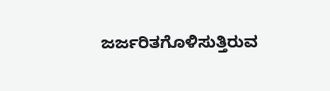ಜರ್ಜರಿತಗೊಳಿಸುತ್ತಿರುವ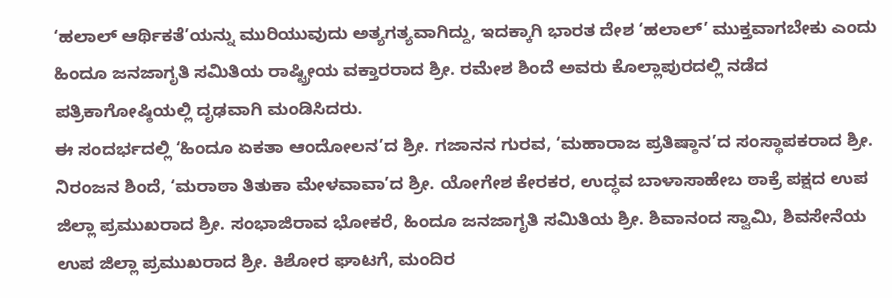‘ಹಲಾಲ್ ಆರ್ಥಿಕತೆ’ಯನ್ನು ಮುರಿಯುವುದು ಅತ್ಯಗತ್ಯವಾಗಿದ್ದು, ಇದಕ್ಕಾಗಿ ಭಾರತ ದೇಶ ‘ಹಲಾಲ್’ ಮುಕ್ತವಾಗಬೇಕು ಎಂದು ಹಿಂದೂ ಜನಜಾಗೃತಿ ಸಮಿತಿಯ ರಾಷ್ಟ್ರೀಯ ವಕ್ತಾರರಾದ ಶ್ರೀ. ರಮೇಶ ಶಿಂದೆ ಅವರು ಕೊಲ್ಲಾಪುರದಲ್ಲಿ ನಡೆದ ಪತ್ರಿಕಾಗೋಷ್ಠಿಯಲ್ಲಿ ದೃಢವಾಗಿ ಮಂಡಿಸಿದರು.
ಈ ಸಂದರ್ಭದಲ್ಲಿ ‘ಹಿಂದೂ ಏಕತಾ ಆಂದೋಲನ’ದ ಶ್ರೀ. ಗಜಾನನ ಗುರವ, ‘ಮಹಾರಾಜ ಪ್ರತಿಷ್ಠಾನ’ದ ಸಂಸ್ಥಾಪಕರಾದ ಶ್ರೀ. ನಿರಂಜನ ಶಿಂದೆ, ‘ಮರಾಠಾ ತಿತುಕಾ ಮೇಳವಾವಾ’ದ ಶ್ರೀ. ಯೋಗೇಶ ಕೇರಕರ, ಉದ್ಧವ ಬಾಳಾಸಾಹೇಬ ಠಾಕ್ರೆ ಪಕ್ಷದ ಉಪ ಜಿಲ್ಲಾ ಪ್ರಮುಖರಾದ ಶ್ರೀ. ಸಂಭಾಜಿರಾವ ಭೋಕರೆ, ಹಿಂದೂ ಜನಜಾಗೃತಿ ಸಮಿತಿಯ ಶ್ರೀ. ಶಿವಾನಂದ ಸ್ವಾಮಿ, ಶಿವಸೇನೆಯ ಉಪ ಜಿಲ್ಲಾ ಪ್ರಮುಖರಾದ ಶ್ರೀ. ಕಿಶೋರ ಘಾಟಗೆ, ಮಂದಿರ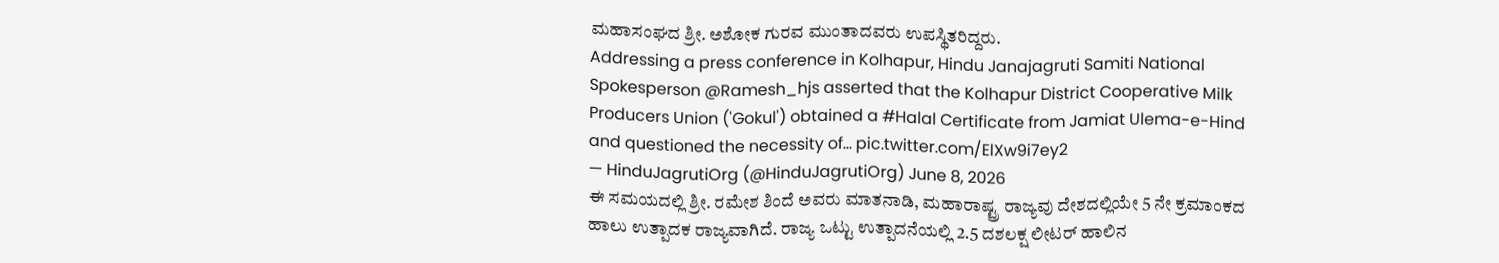ಮಹಾಸಂಘದ ಶ್ರೀ. ಅಶೋಕ ಗುರವ ಮುಂತಾದವರು ಉಪಸ್ಥಿತರಿದ್ದರು.
Addressing a press conference in Kolhapur, Hindu Janajagruti Samiti National Spokesperson @Ramesh_hjs asserted that the Kolhapur District Cooperative Milk Producers Union ('Gokul') obtained a #Halal Certificate from Jamiat Ulema-e-Hind and questioned the necessity of… pic.twitter.com/ElXw9i7ey2
— HinduJagrutiOrg (@HinduJagrutiOrg) June 8, 2026
ಈ ಸಮಯದಲ್ಲಿ ಶ್ರೀ. ರಮೇಶ ಶಿಂದೆ ಅವರು ಮಾತನಾಡಿ, ಮಹಾರಾಷ್ಟ್ರ ರಾಜ್ಯವು ದೇಶದಲ್ಲಿಯೇ 5 ನೇ ಕ್ರಮಾಂಕದ ಹಾಲು ಉತ್ಪಾದಕ ರಾಜ್ಯವಾಗಿದೆ. ರಾಜ್ಯ ಒಟ್ಟು ಉತ್ಪಾದನೆಯಲ್ಲಿ 2.5 ದಶಲಕ್ಷ ಲೀಟರ್ ಹಾಲಿನ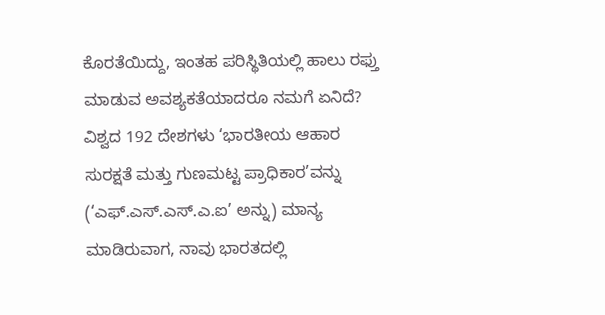ಕೊರತೆಯಿದ್ದು, ಇಂತಹ ಪರಿಸ್ಥಿತಿಯಲ್ಲಿ ಹಾಲು ರಫ್ತು ಮಾಡುವ ಅವಶ್ಯಕತೆಯಾದರೂ ನಮಗೆ ಏನಿದೆ? ವಿಶ್ವದ 192 ದೇಶಗಳು ‘ಭಾರತೀಯ ಆಹಾರ ಸುರಕ್ಷತೆ ಮತ್ತು ಗುಣಮಟ್ಟ ಪ್ರಾಧಿಕಾರ’ವನ್ನು (‘ಎಫ್.ಎಸ್.ಎಸ್.ಎ.ಐ’ ಅನ್ನು) ಮಾನ್ಯ ಮಾಡಿರುವಾಗ, ನಾವು ಭಾರತದಲ್ಲಿ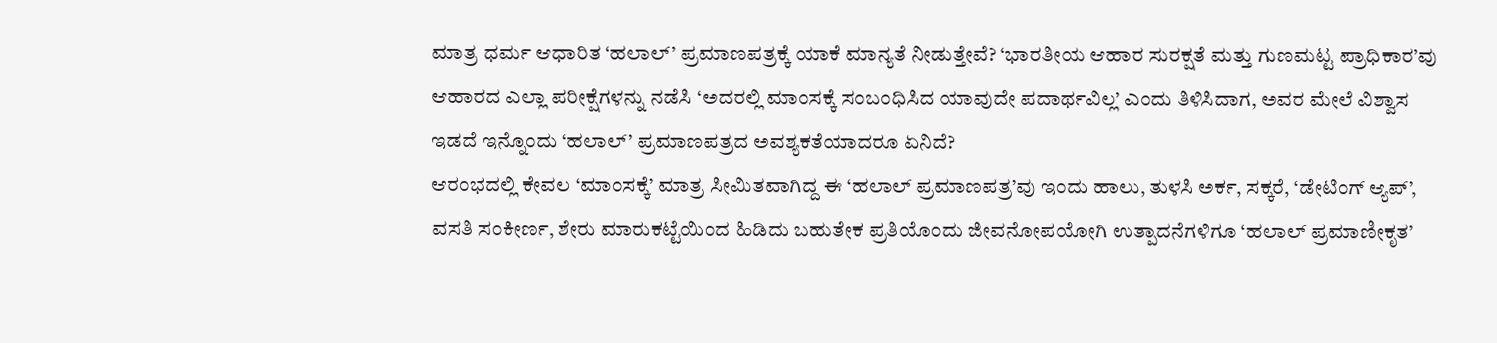ಮಾತ್ರ ಧರ್ಮ ಆಧಾರಿತ ‘ಹಲಾಲ್’ ಪ್ರಮಾಣಪತ್ರಕ್ಕೆ ಯಾಕೆ ಮಾನ್ಯತೆ ನೀಡುತ್ತೇವೆ? ‘ಭಾರತೀಯ ಆಹಾರ ಸುರಕ್ಷತೆ ಮತ್ತು ಗುಣಮಟ್ಟ ಪ್ರಾಧಿಕಾರ’ವು ಆಹಾರದ ಎಲ್ಲಾ ಪರೀಕ್ಷೆಗಳನ್ನು ನಡೆಸಿ ‘ಅದರಲ್ಲಿ ಮಾಂಸಕ್ಕೆ ಸಂಬಂಧಿಸಿದ ಯಾವುದೇ ಪದಾರ್ಥವಿಲ್ಲ’ ಎಂದು ತಿಳಿಸಿದಾಗ, ಅವರ ಮೇಲೆ ವಿಶ್ವಾಸ ಇಡದೆ ಇನ್ನೊಂದು ‘ಹಲಾಲ್’ ಪ್ರಮಾಣಪತ್ರದ ಅವಶ್ಯಕತೆಯಾದರೂ ಏನಿದೆ?
ಆರಂಭದಲ್ಲಿ ಕೇವಲ ‘ಮಾಂಸಕ್ಕೆ’ ಮಾತ್ರ ಸೀಮಿತವಾಗಿದ್ದ ಈ ‘ಹಲಾಲ್ ಪ್ರಮಾಣಪತ್ರ’ವು ಇಂದು ಹಾಲು, ತುಳಸಿ ಅರ್ಕ, ಸಕ್ಕರೆ, ‘ಡೇಟಿಂಗ್ ಆ್ಯಪ್’, ವಸತಿ ಸಂಕೀರ್ಣ, ಶೇರು ಮಾರುಕಟ್ಟೆಯಿಂದ ಹಿಡಿದು ಬಹುತೇಕ ಪ್ರತಿಯೊಂದು ಜೀವನೋಪಯೋಗಿ ಉತ್ಪಾದನೆಗಳಿಗೂ ‘ಹಲಾಲ್ ಪ್ರಮಾಣೀಕೃತ’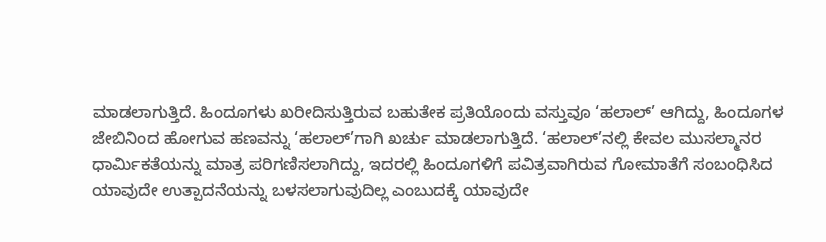ಮಾಡಲಾಗುತ್ತಿದೆ. ಹಿಂದೂಗಳು ಖರೀದಿಸುತ್ತಿರುವ ಬಹುತೇಕ ಪ್ರತಿಯೊಂದು ವಸ್ತುವೂ ‘ಹಲಾಲ್’ ಆಗಿದ್ದು, ಹಿಂದೂಗಳ ಜೇಬಿನಿಂದ ಹೋಗುವ ಹಣವನ್ನು ‘ಹಲಾಲ್’ಗಾಗಿ ಖರ್ಚು ಮಾಡಲಾಗುತ್ತಿದೆ. ‘ಹಲಾಲ್’ನಲ್ಲಿ ಕೇವಲ ಮುಸಲ್ಮಾನರ ಧಾರ್ಮಿಕತೆಯನ್ನು ಮಾತ್ರ ಪರಿಗಣಿಸಲಾಗಿದ್ದು, ಇದರಲ್ಲಿ ಹಿಂದೂಗಳಿಗೆ ಪವಿತ್ರವಾಗಿರುವ ಗೋಮಾತೆಗೆ ಸಂಬಂಧಿಸಿದ ಯಾವುದೇ ಉತ್ಪಾದನೆಯನ್ನು ಬಳಸಲಾಗುವುದಿಲ್ಲ ಎಂಬುದಕ್ಕೆ ಯಾವುದೇ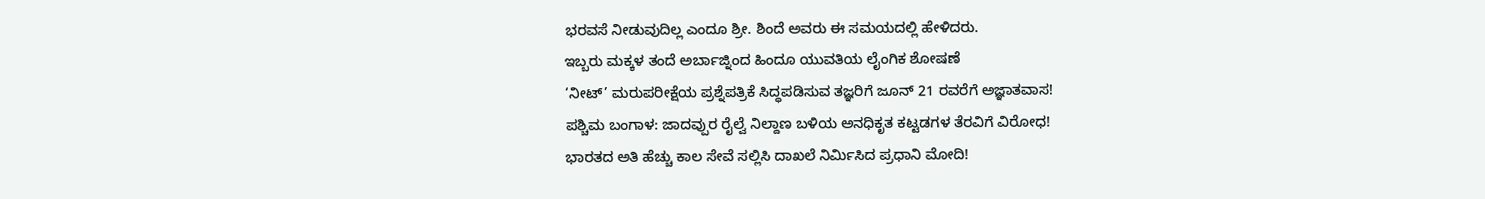ಭರವಸೆ ನೀಡುವುದಿಲ್ಲ ಎಂದೂ ಶ್ರೀ. ಶಿಂದೆ ಅವರು ಈ ಸಮಯದಲ್ಲಿ ಹೇಳಿದರು.
ಇಬ್ಬರು ಮಕ್ಕಳ ತಂದೆ ಅರ್ಬಾಜ್ನಿಂದ ಹಿಂದೂ ಯುವತಿಯ ಲೈಂಗಿಕ ಶೋಷಣೆ
‘ನೀಟ್’ ಮರುಪರೀಕ್ಷೆಯ ಪ್ರಶ್ನೆಪತ್ರಿಕೆ ಸಿದ್ಧಪಡಿಸುವ ತಜ್ಞರಿಗೆ ಜೂನ್ 21 ರವರೆಗೆ ಅಜ್ಞಾತವಾಸ!
ಪಶ್ಚಿಮ ಬಂಗಾಳ: ಜಾದವ್ಪುರ ರೈಲ್ವೆ ನಿಲ್ದಾಣ ಬಳಿಯ ಅನಧಿಕೃತ ಕಟ್ಟಡಗಳ ತೆರವಿಗೆ ವಿರೋಧ!
ಭಾರತದ ಅತಿ ಹೆಚ್ಚು ಕಾಲ ಸೇವೆ ಸಲ್ಲಿಸಿ ದಾಖಲೆ ನಿರ್ಮಿಸಿದ ಪ್ರಧಾನಿ ಮೋದಿ!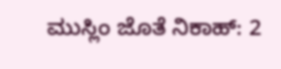ಮುಸ್ಲಿಂ ಜೊತೆ ನಿಕಾಹ್: 2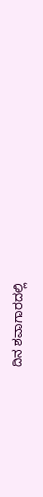ದಿನ ಶವಾಗಾರದಲ್ಲಿ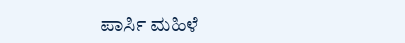ಪಾರ್ಸಿ ಮಹಿಳೆ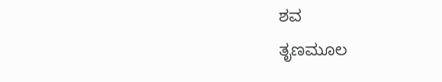ಶವ
ತೃಣಮೂಲ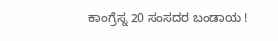ಕಾಂಗ್ರೆಸ್ನ 20 ಸಂಸದರ ಬಂಡಾಯ !